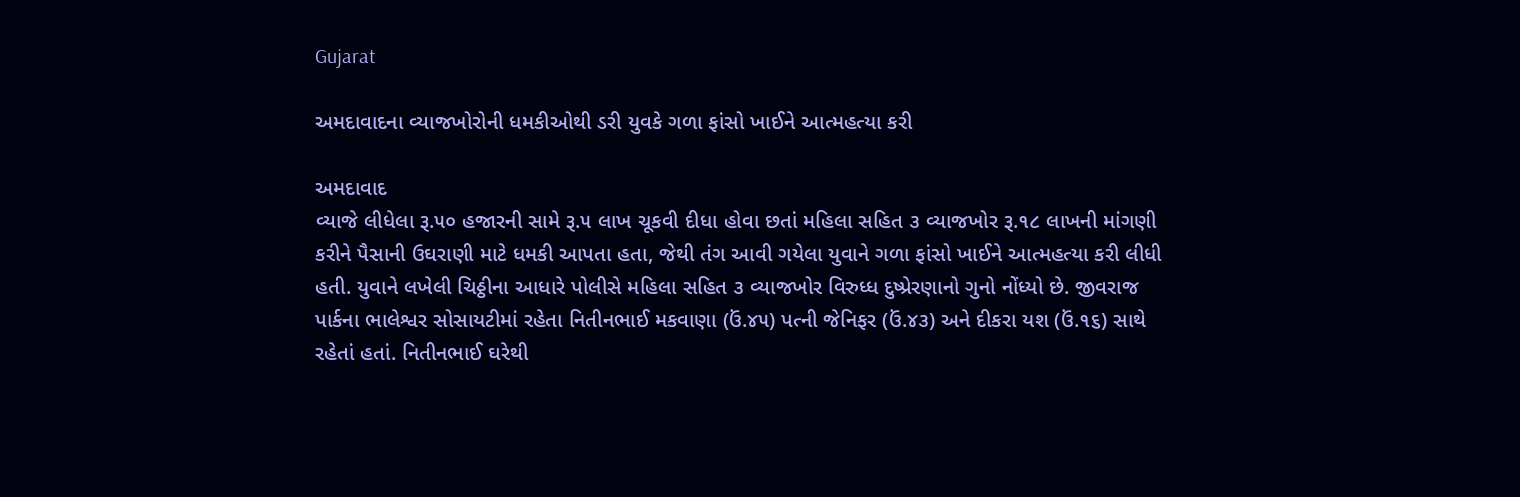Gujarat

અમદાવાદના વ્યાજખોરોની ધમકીઓથી ડરી યુવકે ગળા ફાંસો ખાઈને આત્મહત્યા કરી

અમદાવાદ
વ્યાજે લીધેલા રૂ.૫૦ હજારની સામે રૂ.૫ લાખ ચૂકવી દીધા હોવા છતાં મહિલા સહિત ૩ વ્યાજખોર રૂ.૧૮ લાખની માંગણી કરીને પૈસાની ઉઘરાણી માટે ધમકી આપતા હતા, જેથી તંગ આવી ગયેલા યુવાને ગળા ફાંસો ખાઈને આત્મહત્યા કરી લીધી હતી. યુવાને લખેલી ચિઠ્ઠીના આધારે પોલીસે મહિલા સહિત ૩ વ્યાજખોર વિરુધ્ધ દુષ્પ્રેરણાનો ગુનો નોંધ્યો છે. જીવરાજ પાર્કના ભાલેશ્વર સોસાયટીમાં રહેતા નિતીનભાઈ મકવાણા (ઉં.૪૫) પત્ની જેનિફર (ઉં.૪૩) અને દીકરા યશ (ઉં.૧૬) સાથે રહેતાં હતાં. નિતીનભાઈ ઘરેથી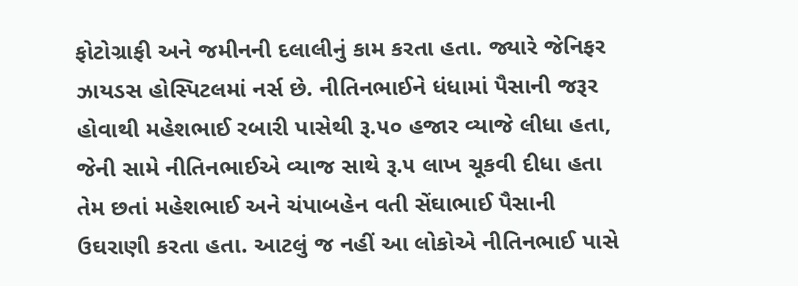ફોટોગ્રાફી અને જમીનની દલાલીનું કામ કરતા હતા. જ્યારે જેનિફર ઝાયડસ હોસ્પિટલમાં નર્સ છે. નીતિનભાઈને ધંધામાં પૈસાની જરૂર હોવાથી મહેશભાઈ રબારી પાસેથી રૂ.૫૦ હજાર વ્યાજે લીધા હતા, જેની સામે નીતિનભાઈએ વ્યાજ સાથે રૂ.૫ લાખ ચૂકવી દીધા હતા તેમ છતાં મહેશભાઈ અને ચંપાબહેન વતી સેંઘાભાઈ પૈસાની ઉઘરાણી કરતા હતા. આટલું જ નહીં આ લોકોએ નીતિનભાઈ પાસે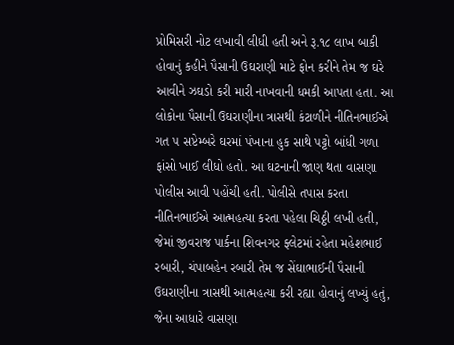પ્રોમિસરી નોટ લખાવી લીધી હતી અને રૂ.૧૮ લાખ બાકી હોવાનું કહીને પૈસાની ઉઘરાણી માટે ફોન કરીને તેમ જ ઘરે આવીને ઝઘડો કરી મારી નાખવાની ધમકી આપતા હતા. આ લોકોના પૈસાની ઉઘરાણીના ત્રાસથી કંટાળીને નીતિનભાઈએ ગત ૫ સપ્ટેમ્બરે ઘરમાં પંખાના હુક સાથે પટ્ટો બાંધી ગળા ફાંસો ખાઈ લીધો હતો. આ ઘટનાની જાણ થતા વાસણા પોલીસ આવી પહોંચી હતી. પોલીસે તપાસ કરતા નીતિનભાઈએ આત્મહત્યા કરતા પહેલા ચિઠ્ઠી લખી હતી, જેમાં જીવરાજ પાર્કના શિવનગર ફ્લેટમાં રહેતા મહેશભાઈ રબારી, ચંપાબહેન રબારી તેમ જ સેંઘાભાઈની પૈસાની ઉઘરાણીના ત્રાસથી આત્મહત્યા કરી રહ્યા હોવાનું લખ્યું હતું, જેના આધારે વાસણા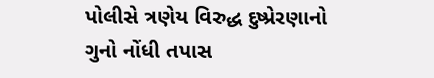પોલીસે ત્રણેય વિરુદ્ધ દુષ્પ્રેરણાનો ગુનો નોંધી તપાસ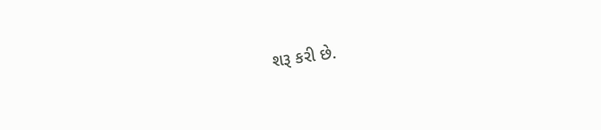શરૂ કરી છે.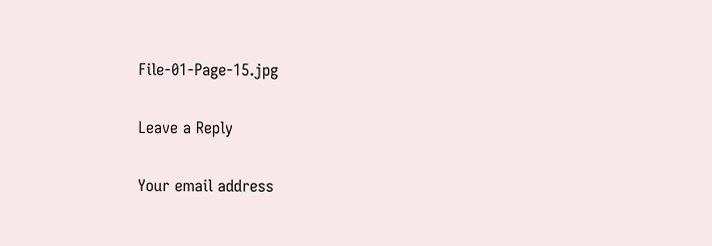File-01-Page-15.jpg

Leave a Reply

Your email address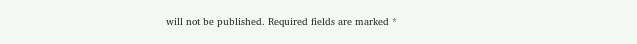will not be published. Required fields are marked *